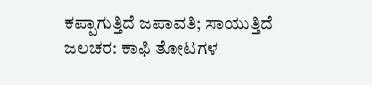ಕಪ್ಪಾಗುತ್ತಿದೆ ಜಪಾವತಿ; ಸಾಯುತ್ತಿದೆ ಜಲಚರ: ಕಾಫಿ ತೋಟಗಳ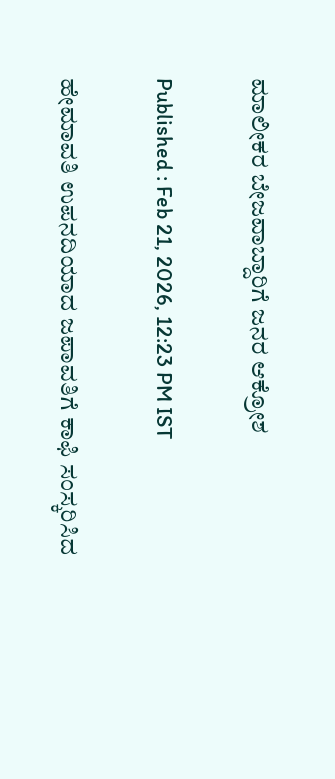ಮಾಲೀಕರ ಬೇಜವಾಬ್ದಾರಿಗೆ ಜನರ ಆಕ್ರೋಶ

Published : Feb 21, 2026, 12:23 PM IST

ಹೇಮಾವತಿ ಉಪನದಿಯಾದ ಜಪಾವತಿಗೆ ಕಾಫಿ ಸಂಸ್ಕರಿಸಿದ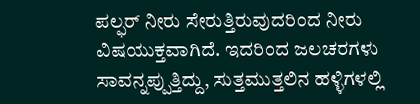ಪಲ್ಫರ್ ನೀರು ಸೇರುತ್ತಿರುವುದರಿಂದ ನೀರು ವಿಷಯುಕ್ತವಾಗಿದೆ. ಇದರಿಂದ ಜಲಚರಗಳು ಸಾವನ್ನಪ್ಪುತ್ತಿದ್ದು, ಸುತ್ತಮುತ್ತಲಿನ ಹಳ್ಳಿಗಳಲ್ಲಿ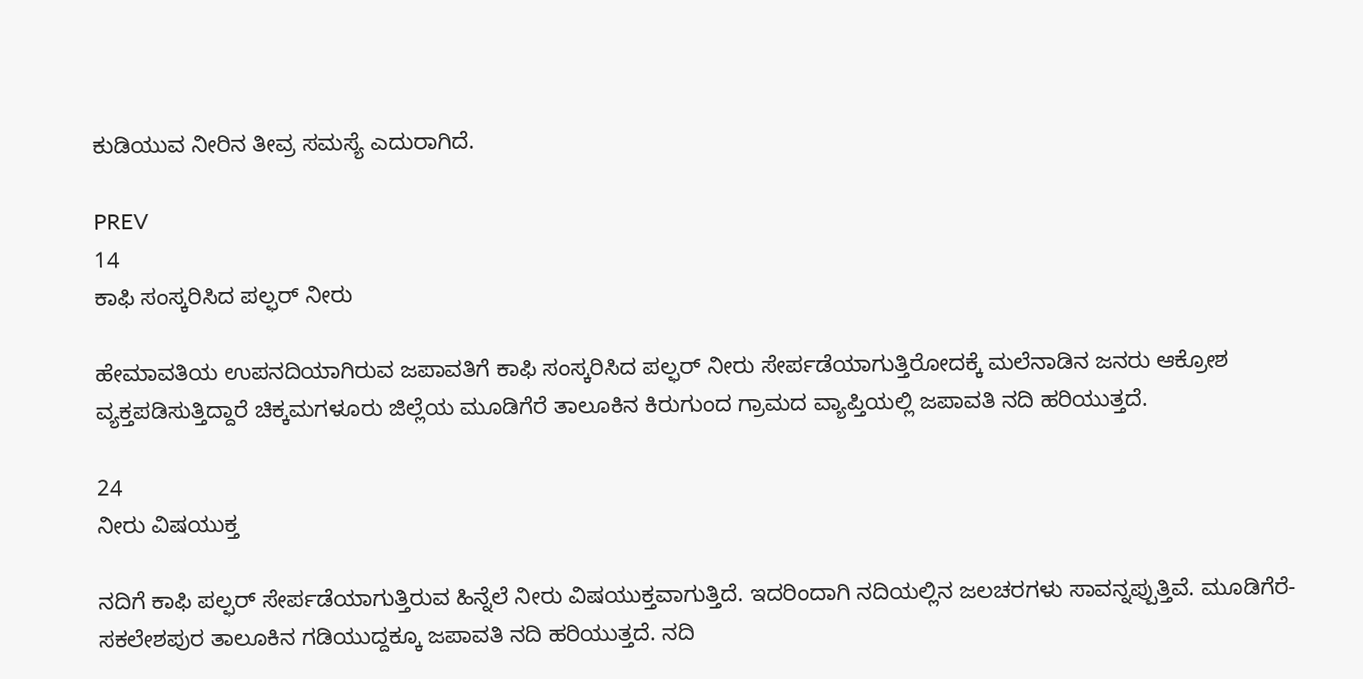ಕುಡಿಯುವ ನೀರಿನ ತೀವ್ರ ಸಮಸ್ಯೆ ಎದುರಾಗಿದೆ.

PREV
14
ಕಾಫಿ ಸಂಸ್ಕರಿಸಿದ ಪಲ್ಫರ್ ನೀರು

ಹೇಮಾವತಿಯ ಉಪನದಿಯಾಗಿರುವ ಜಪಾವತಿಗೆ ಕಾಫಿ ಸಂಸ್ಕರಿಸಿದ ಪಲ್ಫರ್ ನೀರು ಸೇರ್ಪಡೆಯಾಗುತ್ತಿರೋದಕ್ಕೆ ಮಲೆನಾಡಿನ ಜನರು ಆಕ್ರೋಶ ವ್ಯಕ್ತಪಡಿಸುತ್ತಿದ್ದಾರೆ ಚಿಕ್ಕಮಗಳೂರು ಜಿಲ್ಲೆಯ ಮೂಡಿಗೆರೆ ತಾಲೂಕಿನ ಕಿರುಗುಂದ ಗ್ರಾಮದ ವ್ಯಾಪ್ತಿಯಲ್ಲಿ ಜಪಾವತಿ ನದಿ ಹರಿಯುತ್ತದೆ.

24
ನೀರು ವಿಷಯುಕ್ತ

ನದಿಗೆ ಕಾಫಿ ಪಲ್ಫರ್ ಸೇರ್ಪಡೆಯಾಗುತ್ತಿರುವ ಹಿನ್ನೆಲೆ ನೀರು ವಿಷಯುಕ್ತವಾಗುತ್ತಿದೆ. ಇದರಿಂದಾಗಿ ನದಿಯಲ್ಲಿನ ಜಲಚರಗಳು ಸಾವನ್ನಪ್ಪುತ್ತಿವೆ. ಮೂಡಿಗೆರೆ-ಸಕಲೇಶಪುರ ತಾಲೂಕಿನ ಗಡಿಯುದ್ದಕ್ಕೂ ಜಪಾವತಿ ನದಿ ಹರಿಯುತ್ತದೆ. ನದಿ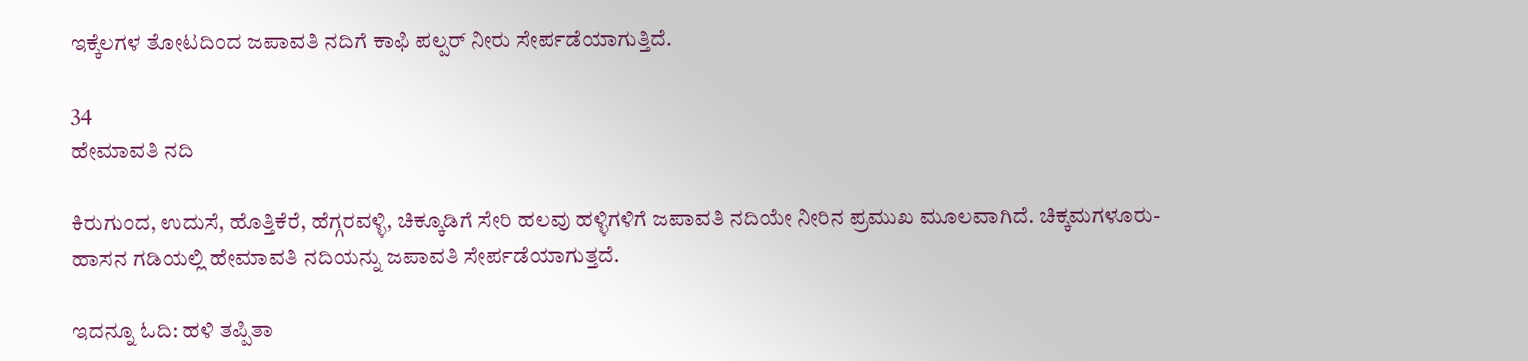ಇಕ್ಕೆಲಗಳ ತೋಟದಿಂದ ಜಪಾವತಿ ನದಿಗೆ ಕಾಫಿ ಪಲ್ಪರ್ ನೀರು ಸೇರ್ಪಡೆಯಾಗುತ್ತಿದೆ.

34
ಹೇಮಾವತಿ ನದಿ

ಕಿರುಗುಂದ, ಉದುಸೆ, ಹೊತ್ತಿಕೆರೆ, ಹೆಗ್ಗರವಳ್ಳಿ, ಚಿಕ್ಕೂಡಿಗೆ ಸೇರಿ ಹಲವು ಹಳ್ಳಿಗಳಿಗೆ ಜಪಾವತಿ ನದಿಯೇ ನೀರಿನ ಪ್ರಮುಖ ಮೂಲವಾಗಿದೆ. ಚಿಕ್ಕಮಗಳೂರು-ಹಾಸನ ಗಡಿಯಲ್ಲಿ ಹೇಮಾವತಿ ನದಿಯನ್ನು ಜಪಾವತಿ ಸೇರ್ಪಡೆಯಾಗುತ್ತದೆ.

ಇದನ್ನೂ ಓದಿ: ಹಳಿ ತಪ್ಪಿತಾ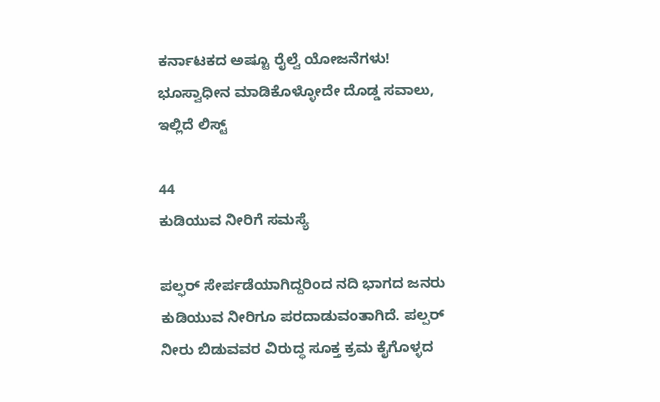ಕರ್ನಾಟಕದ ಅಷ್ಟೂ ರೈಲ್ವೆ ಯೋಜನೆಗಳು! ಭೂಸ್ವಾಧೀನ ಮಾಡಿಕೊಳ್ಳೋದೇ ದೊಡ್ಡ ಸವಾಲು, ಇಲ್ಲಿದೆ ಲಿಸ್ಟ್

44
ಕುಡಿಯುವ ನೀರಿಗೆ ಸಮಸ್ಯೆ

ಪಲ್ಫರ್ ಸೇರ್ಪಡೆಯಾಗಿದ್ದರಿಂದ ನದಿ ಭಾಗದ ಜನರು ಕುಡಿಯುವ ನೀರಿಗೂ ಪರದಾಡುವಂತಾಗಿದೆ. ಪಲ್ಪರ್ ನೀರು ಬಿಡುವವರ ವಿರುದ್ಧ ಸೂಕ್ತ ಕ್ರಮ ಕೈಗೊಳ್ಳದ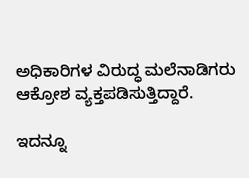ಅಧಿಕಾರಿಗಳ ವಿರುದ್ಧ ಮಲೆನಾಡಿಗರು ಆಕ್ರೋಶ ವ್ಯಕ್ತಪಡಿಸುತ್ತಿದ್ದಾರೆ.

ಇದನ್ನೂ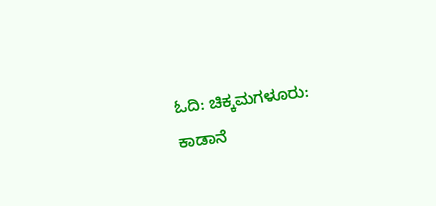ಓದಿ: ಚಿಕ್ಕಮಗಳೂರು: ಕಾಡಾನೆ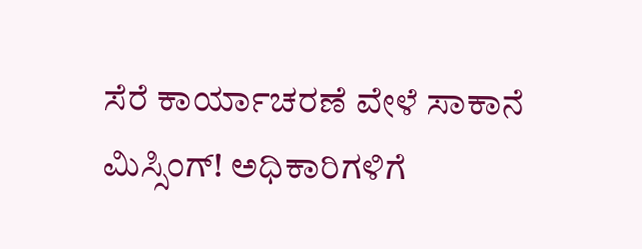ಸೆರೆ ಕಾರ್ಯಾಚರಣೆ ವೇಳೆ ಸಾಕಾನೆ ಮಿಸ್ಸಿಂಗ್! ಅಧಿಕಾರಿಗಳಿಗೆ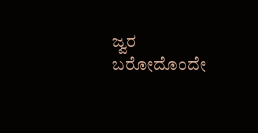ಜ್ವರ ಬರೋದೊಂದೇ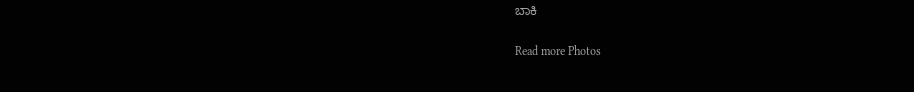ಬಾಕಿ

Read more Photos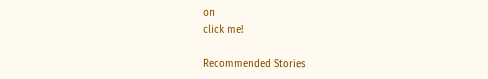on
click me!

Recommended Stories